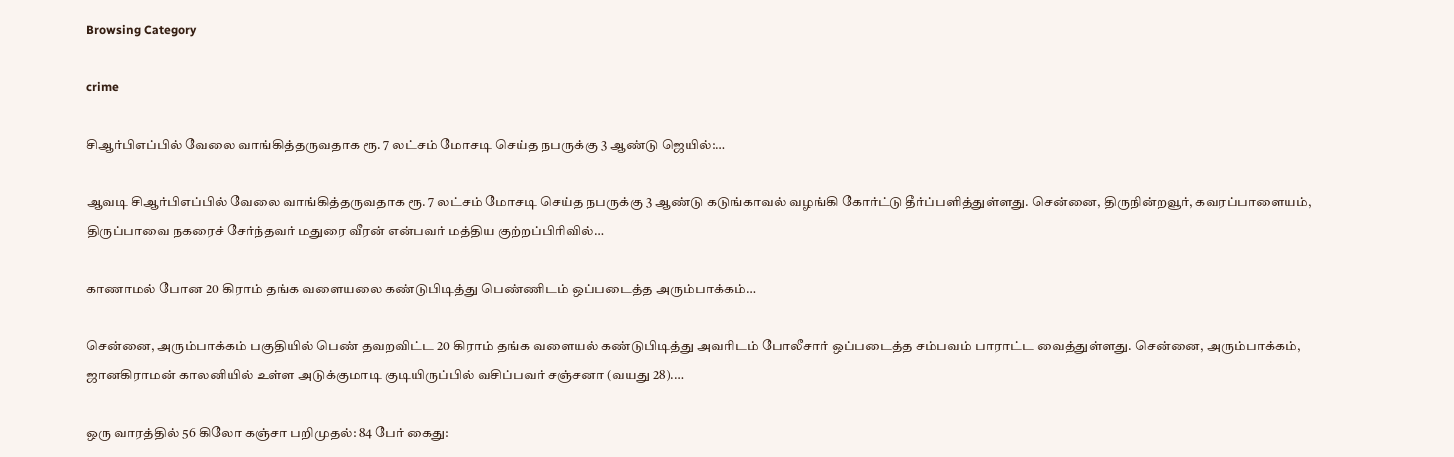Browsing Category

crime

சிஆர்பிஎப்பில் வேலை வாங்கித்தருவதாக ரூ. 7 லட்சம் மோசடி செய்த நபருக்கு 3 ஆண்டு ஜெயில்:…

ஆவடி சிஆர்பிஎப்பில் வேலை வாங்கித்தருவதாக ரூ. 7 லட்சம் மோசடி செய்த நபருக்கு 3 ஆண்டு கடுங்காவல் வழங்கி கோர்ட்டு தீர்ப்பளித்துள்ளது. சென்னை, திருநின்றவூர், கவரப்பாளையம், திருப்பாவை நகரைச் சேர்ந்தவர் மதுரை வீரன் என்பவர் மத்திய குற்றப்பிரிவில்…

காணாமல் போன 20 கிராம் தங்க வளையலை கண்டுபிடித்து பெண்ணிடம் ஒப்படைத்த அரும்பாக்கம்…

சென்னை, அரும்பாக்கம் பகுதியில் பெண் தவறவிட்ட 20 கிராம் தங்க வளையல் கண்டுபிடித்து அவரிடம் போலீசார் ஒப்படைத்த சம்பவம் பாராட்ட வைத்துள்ளது. சென்னை, அரும்பாக்கம், ஜானகிராமன் காலனியில் உள்ள அடுக்குமாடி குடியிருப்பில் வசிப்பவர் சஞ்சனா (வயது 28).…

ஒரு வாரத்தில் 56 கிலோ கஞ்சா பறிமுதல்: 84 பேர் கைது: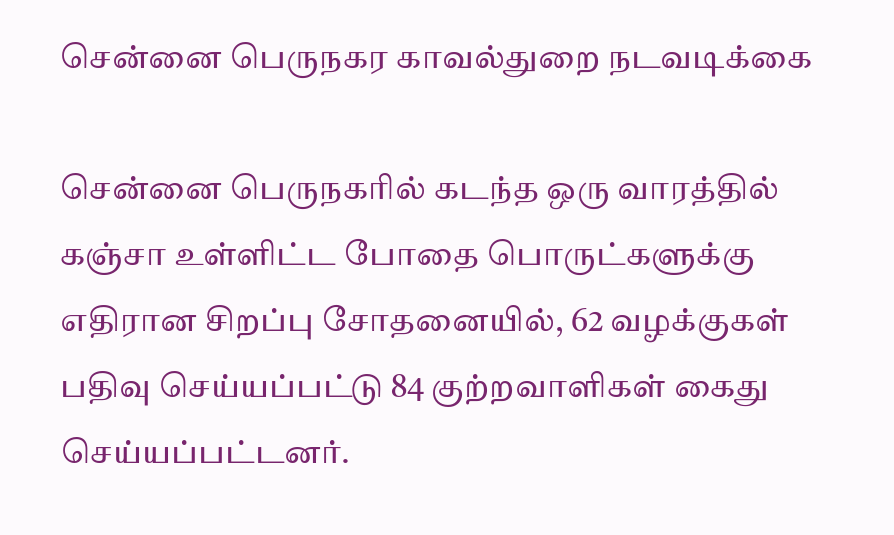சென்னை பெருநகர காவல்துறை நடவடிக்கை

சென்னை பெருநகரில் கடந்த ஒரு வாரத்தில் கஞ்சா உள்ளிட்ட போதை பொருட்களுக்கு எதிரான சிறப்பு சோதனையில், 62 வழக்குகள் பதிவு செய்யப்பட்டு 84 குற்றவாளிகள் கைது செய்யப்பட்டனர்.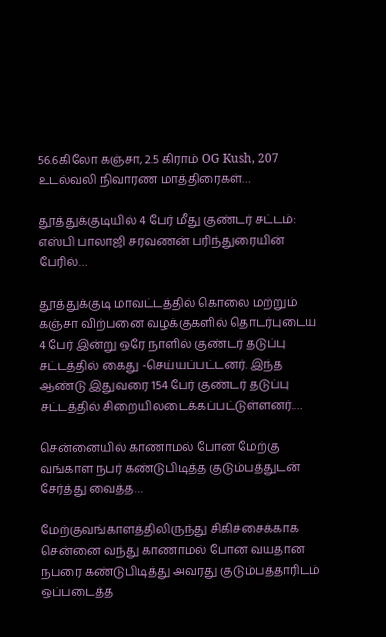56.6கிலோ கஞ்சா, 2.5 கிராம் OG Kush, 207 உடல்வலி நிவாரண மாத்திரைகள்…

தூத்துக்குடியில் 4 பேர் மீது குண்டர் சட்டம்: எஸ்பி பாலாஜி சரவணன் பரிந்துரையின் பேரில்…

தூத்துக்குடி மாவட்டத்தில் கொலை மற்றும் கஞ்சா விற்பனை வழக்குகளில் தொடர்புடைய 4 பேர் இன்று ஒரே நாளில் குண்டர் தடுப்பு சட்டத்தில் கைது -செய்யப்பட்டனர். இந்த ஆண்டு இதுவரை 154 பேர் குண்டர் தடுப்பு சட்டத்தில் சிறையிலடைக்கப்பட்டுள்ளனர்.…

சென்னையில் காணாமல் போன மேற்கு வங்காள நபர் கண்டுபிடித்த குடும்பத்துடன் சேர்த்து வைத்த…

மேற்குவங்காளத்திலிருந்து சிகிச்சைக்காக சென்னை வந்து காணாமல் போன வயதான நபரை கண்டுபிடித்து அவரது குடும்பத்தாரிடம் ஒப்படைத்த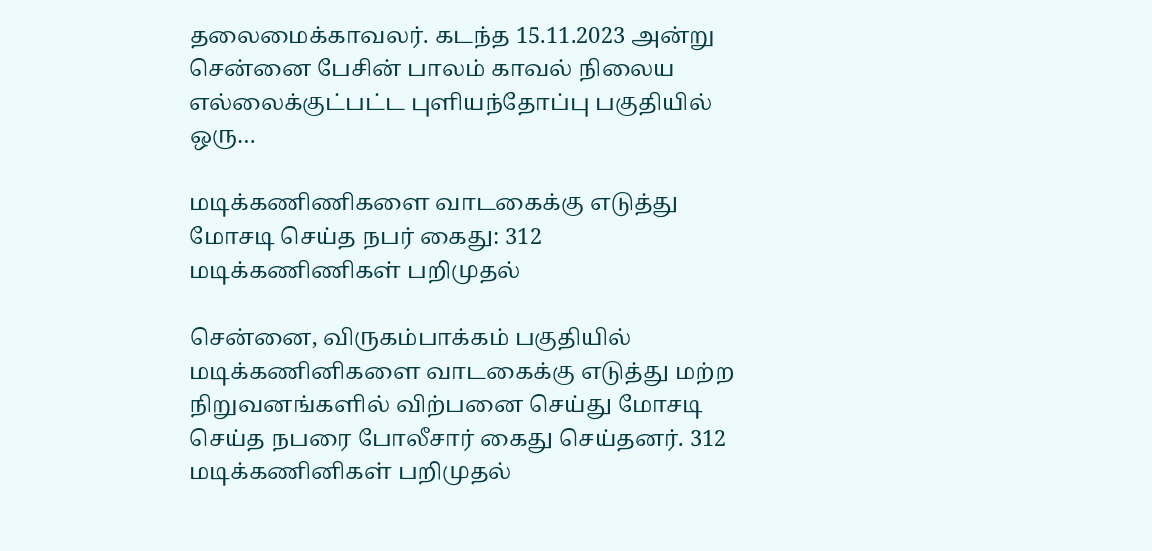தலைமைக்காவலர். கடந்த 15.11.2023 அன்று சென்னை பேசின் பாலம் காவல் நிலைய எல்லைக்குட்பட்ட புளியந்தோப்பு பகுதியில் ஒரு…

மடிக்கணிணிகளை வாடகைக்கு எடுத்து மோசடி செய்த நபர் கைது: 312 மடிக்கணிணிகள் பறிமுதல்

சென்னை, விருகம்பாக்கம் பகுதியில் மடிக்கணினிகளை வாடகைக்கு எடுத்து மற்ற நிறுவனங்களில் விற்பனை செய்து மோசடி செய்த நபரை போலீசார் கைது செய்தனர். 312 மடிக்கணினிகள் பறிமுதல்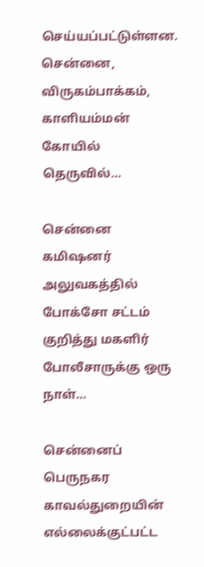செய்யப்பட்டுள்ளன. சென்னை, விருகம்பாக்கம், காளியம்மன் கோயில் தெருவில்…

சென்னை கமிஷனர் அலுவகத்தில் போக்சோ சட்டம் குறித்து மகளிர் போலீசாருக்கு ஒரு நாள்…

சென்னைப் பெருநகர காவல்துறையின் எல்லைக்குட்பட்ட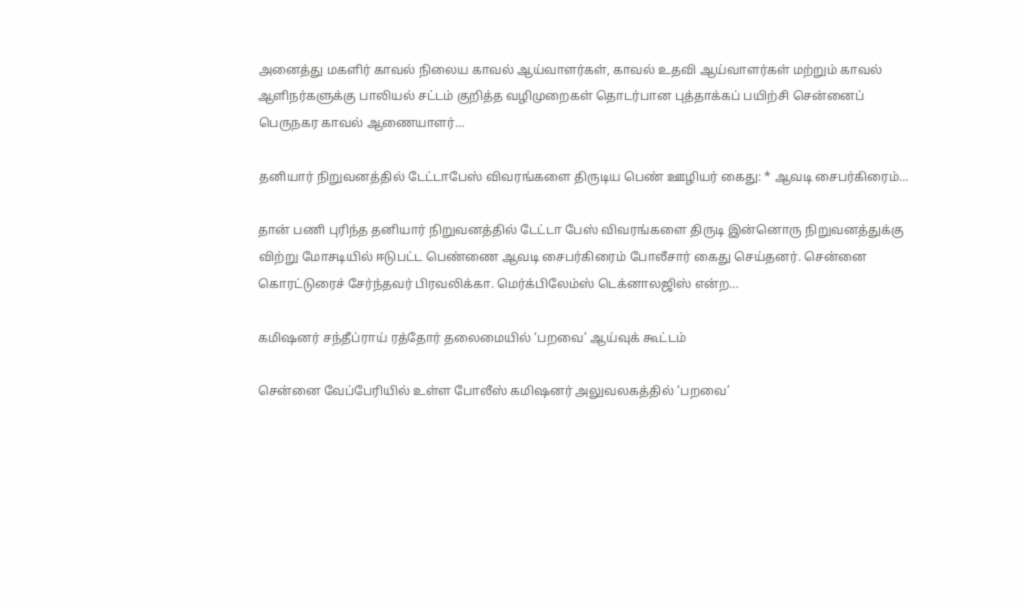அனைத்து மகளிர் காவல் நிலைய காவல் ஆய்வாளர்கள், காவல் உதவி ஆய்வாளர்கள் மற்றும் காவல் ஆளிநர்களுக்கு பாலியல் சட்டம் குறித்த வழிமுறைகள் தொடர்பான புத்தாக்கப் பயிற்சி சென்னைப் பெருநகர காவல் ஆணையாளர்…

தனியார் நிறுவனத்தில் டேட்டாபேஸ் விவரங்களை திருடிய பெண் ஊழியர் கைது: * ஆவடி சைபர்கிரைம்…

தான் பணி புரிந்த தனியார் நிறுவனத்தில் டேட்டா பேஸ் விவரங்களை திருடி இன்னொரு நிறுவனத்துக்கு விற்று மோசடியில் ஈடுபட்ட பெண்ணை ஆவடி சைபர்கிரைம் போலீசார் கைது செய்தனர். சென்னை கொரட்டுரைச் சேர்ந்தவர் பிரவலிக்கா. மெர்க்பிலேம்ஸ் டெக்னாலஜிஸ் என்ற…

கமிஷனர் சந்தீப்ராய் ரத்தோர் தலைமையில் ‘பறவை’ ஆய்வுக் கூட்டம்

சென்னை வேப்பேரியில் உள்ள போலீஸ் கமிஷனர் அலுவலகத்தில் ‘பறவை’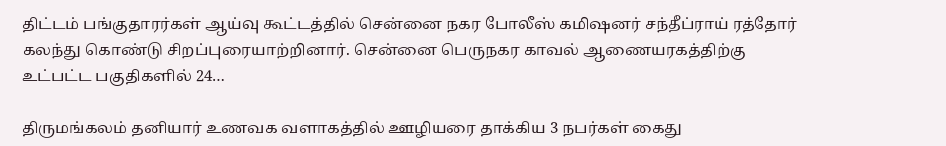திட்டம் பங்குதாரர்கள் ஆய்வு கூட்டத்தில் சென்னை நகர போலீஸ் கமிஷனர் சந்தீப்ராய் ரத்தோர் கலந்து கொண்டு சிறப்புரையாற்றினார். சென்னை பெருநகர காவல் ஆணையரகத்திற்கு உட்பட்ட பகுதிகளில் 24…

திருமங்கலம் தனியார் உணவக வளாகத்தில் ஊழியரை தாக்கிய 3 நபர்கள் கைது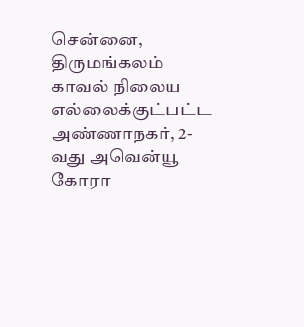சென்னை, திருமங்கலம் காவல் நிலைய எல்லைக்குட்பட்ட அண்ணாநகர், 2-வது அவென்யூ கோரா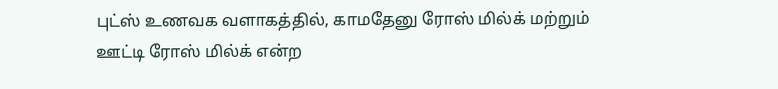புட்ஸ் உணவக வளாகத்தில், காமதேனு ரோஸ் மில்க் மற்றும் ஊட்டி ரோஸ் மில்க் என்ற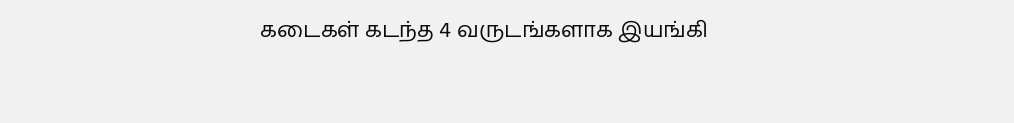கடைகள் கடந்த 4 வருடங்களாக இயங்கி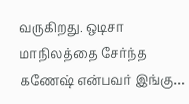வருகிறது. ஒடிசா மாநிலத்தை சேர்ந்த கணேஷ் என்பவர் இங்கு…